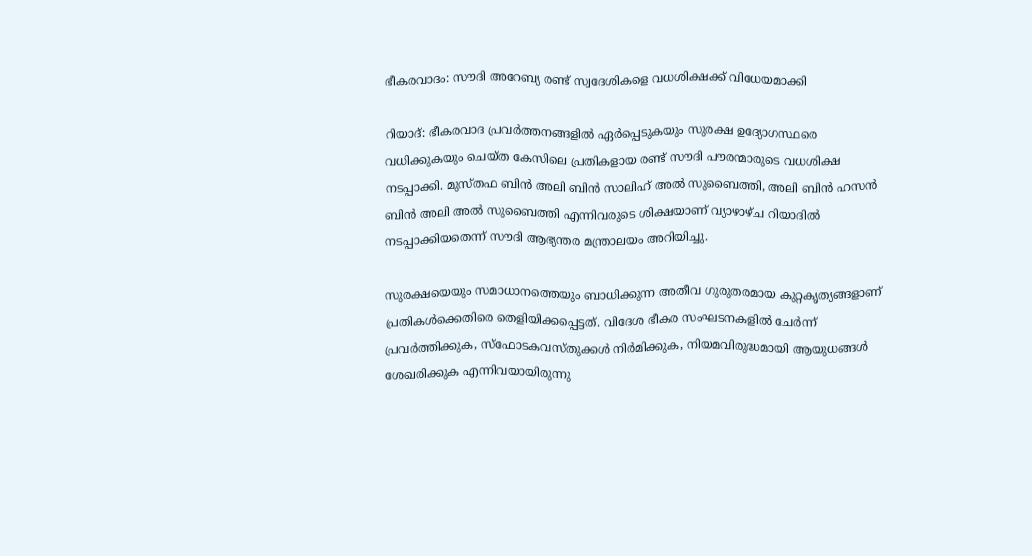ഭീകരവാദം: സൗദി അറേബ്യ രണ്ട് സ്വദേശികളെ വധശിക്ഷക്ക് വിധേയമാക്കി

റിയാദ്: ഭീകരവാദ പ്രവർത്തനങ്ങളിൽ ഏർപ്പെടുകയും സുരക്ഷ ഉദ്യോഗസ്ഥരെ വധിക്കുകയും ചെയ്ത കേസിലെ പ്രതികളായ രണ്ട് സൗദി പൗരന്മാരുടെ വധശിക്ഷ നടപ്പാക്കി. മുസ്തഫ ബിൻ അലി ബിൻ സാലിഹ് അൽ സുബൈത്തി, അലി ബിൻ ഹസൻ ബിൻ അലി അൽ സുബൈത്തി എന്നിവരുടെ ശിക്ഷയാണ് വ്യാഴാഴ്ച റിയാദിൽ നടപ്പാക്കിയതെന്ന് സൗദി ആഭ്യന്തര മന്ത്രാലയം അറിയിച്ചു.

സുരക്ഷയെയും സമാധാനത്തെയും ബാധിക്കുന്ന അതീവ ഗുരുതരമായ കുറ്റകൃത്യങ്ങളാണ് പ്രതികൾക്കെതിരെ തെളിയിക്കപ്പെട്ടത്. വിദേശ ഭീകര സംഘടനകളിൽ ചേർന്ന് പ്രവർത്തിക്കുക, സ്ഫോടകവസ്തുക്കൾ നിർമിക്കുക, നിയമവിരുദ്ധമായി ആയുധങ്ങൾ ശേഖരിക്കുക എന്നിവയായിരുന്നു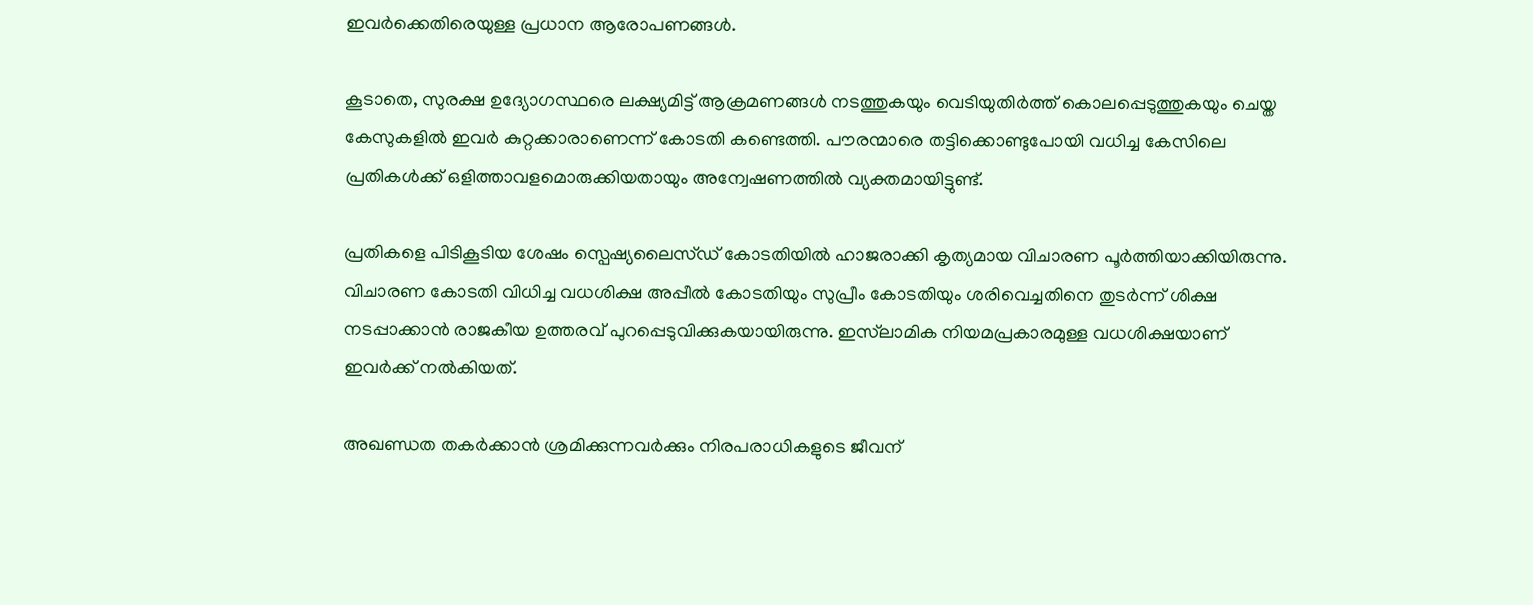ഇവർക്കെതിരെയുള്ള പ്രധാന ആരോപണങ്ങൾ.

കൂടാതെ, സുരക്ഷ ഉദ്യോഗസ്ഥരെ ലക്ഷ്യമിട്ട് ആക്രമണങ്ങൾ നടത്തുകയും വെടിയുതിർത്ത് കൊലപ്പെടുത്തുകയും ചെയ്ത കേസുകളിൽ ഇവർ കുറ്റക്കാരാണെന്ന് കോടതി കണ്ടെത്തി. പൗരന്മാരെ തട്ടിക്കൊണ്ടുപോയി വധിച്ച കേസിലെ പ്രതികൾക്ക് ഒളിത്താവളമൊരുക്കിയതായും അന്വേഷണത്തിൽ വ്യക്തമായിട്ടുണ്ട്.

പ്രതികളെ പിടികൂടിയ ശേഷം സ്പെഷ്യലൈസ്ഡ് കോടതിയിൽ ഹാജരാക്കി കൃത്യമായ വിചാരണ പൂർത്തിയാക്കിയിരുന്നു. വിചാരണ കോടതി വിധിച്ച വധശിക്ഷ അപ്പീൽ കോടതിയും സുപ്രീം കോടതിയും ശരിവെച്ചതിനെ തുടർന്ന് ശിക്ഷ നടപ്പാക്കാൻ രാജകീയ ഉത്തരവ് പുറപ്പെടുവിക്കുകയായിരുന്നു. ഇസ്‌ലാമിക നിയമപ്രകാരമുള്ള വധശിക്ഷയാണ് ഇവർക്ക് നൽകിയത്.

അഖണ്ഡത തകർക്കാൻ ശ്രമിക്കുന്നവർക്കും നിരപരാധികളുടെ ജീവന്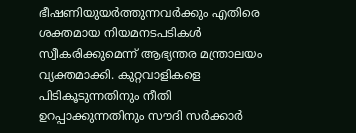ഭീഷണിയുയർത്തുന്നവർക്കും എതിരെ ശക്തമായ നിയമനടപടികൾ സ്വീകരിക്കുമെന്ന് ആഭ്യന്തര മന്ത്രാലയം വ്യക്തമാക്കി. കുറ്റവാളികളെ പിടികൂടുന്നതിനും നീതി ഉറപ്പാക്കുന്നതിനും സൗദി സർക്കാർ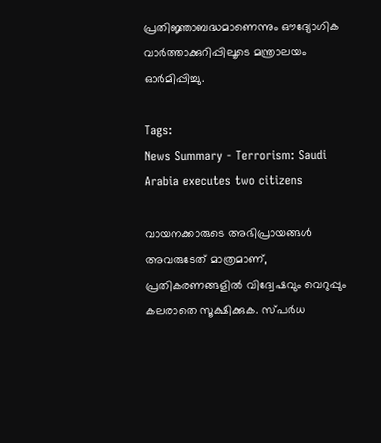പ്രതിജ്ഞാബദ്ധമാണെന്നും ഔദ്യോഗിക വാർത്താക്കുറിപ്പിലൂടെ മന്ത്രാലയം ഓർമിപ്പിച്ചു.

Tags:
News Summary - Terrorism: Saudi Arabia executes two citizens

വായനക്കാരുടെ അഭിപ്രായങ്ങള്‍ അവരുടേത് മാത്രമാണ്, പ്രതികരണങ്ങളിൽ വിദ്വേഷവും വെറുപ്പും കലരാതെ സൂക്ഷിക്കുക. സ്പർധ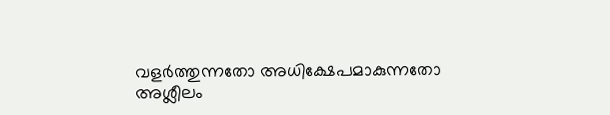വളർത്തുന്നതോ അധിക്ഷേപമാകുന്നതോ അശ്ലീലം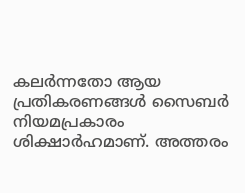കലർന്നതോ ആയ പ്രതികരണങ്ങൾ സൈബർ നിയമപ്രകാരം ശിക്ഷാർഹമാണ്. അത്തരം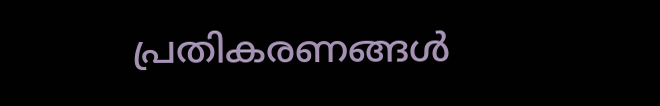പ്രതികരണങ്ങൾ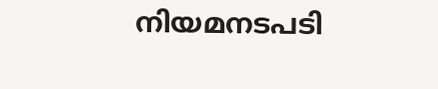നിയമനടപടി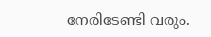നേരിടേണ്ടി വരും.